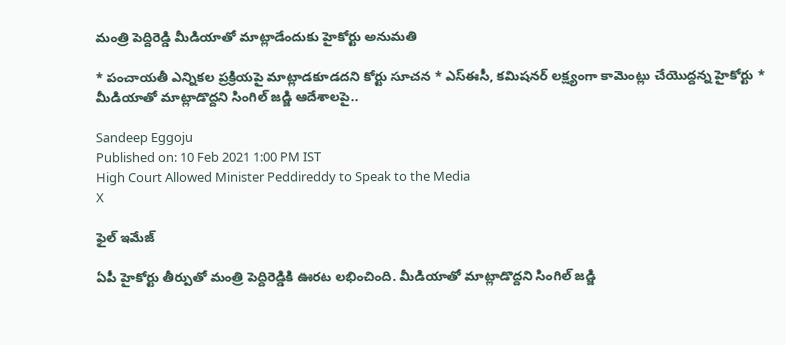మంత్రి పెద్దిరెడ్డి మీడియాతో మాట్లాడేందుకు హైకోర్టు అనుమతి

* పంచాయతీ ఎన్నికల ప్రక్రియపై మాట్లాడకూడదని కోర్టు సూచన * ఎస్‌ఈసీ, కమిషనర్‌ లక్ష్యంగా కామెంట్లు చేయొద్దన్న హైకోర్టు * మీడియాతో మాట్లాడొద్దని సింగిల్‌ జడ్జి ఆదేశాలపై..

Sandeep Eggoju
Published on: 10 Feb 2021 1:00 PM IST
High Court Allowed Minister Peddireddy to Speak to the Media
X

ఫైల్ ఇమేజ్

ఏపీ హైకోర్టు తీర్పుతో మంత్రి పెద్దిరెడ్డికి ఊరట లభించింది. మీడియాతో మాట్లాడొద్దని సింగిల్‌ జడ్జి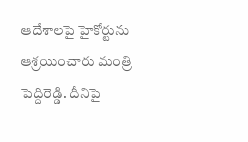ఆదేశాలపై హైకోర్టును ఆశ్రయించారు మంత్రి పెద్దిరెడ్డి. దీనిపై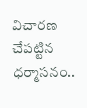విచారణ చేపట్టిన ధర్మాసనం..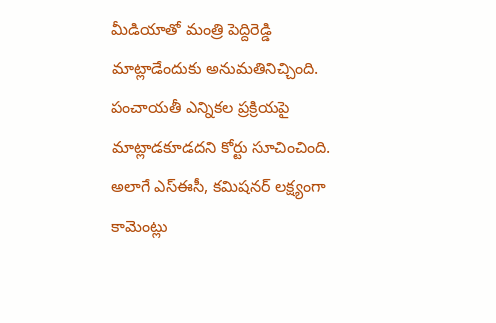మీడియాతో మంత్రి పెద్దిరెడ్డి మాట్లాడేందుకు అనుమతినిచ్చింది. పంచాయతీ ఎన్నికల ప్రక్రియపై మాట్లాడకూడదని కోర్టు సూచించింది. అలాగే ఎస్‌ఈసీ, కమిషనర్‌ లక్ష్యంగా కామెంట్లు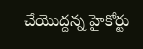చేయొద్దన్న హైకోర్టు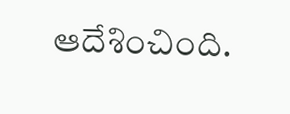ఆదేశించింది.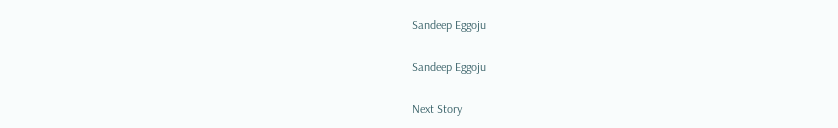Sandeep Eggoju

Sandeep Eggoju

Next Story